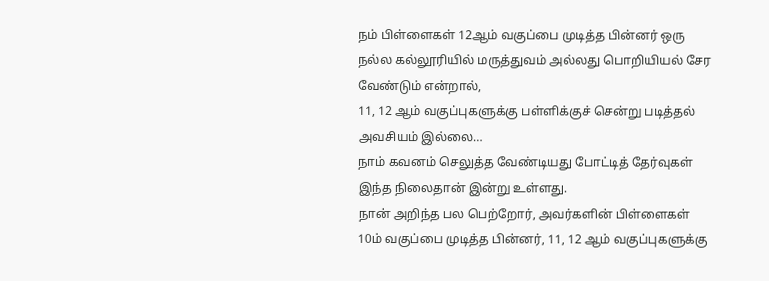நம் பிள்ளைகள் 12ஆம் வகுப்பை முடித்த பின்னர் ஒரு நல்ல கல்லூரியில் மருத்துவம் அல்லது பொறியியல் சேர வேண்டும் என்றால்,
11, 12 ஆம் வகுப்புகளுக்கு பள்ளிக்குச் சென்று படித்தல் அவசியம் இல்லை…
நாம் கவனம் செலுத்த வேண்டியது போட்டித் தேர்வுகள் இந்த நிலைதான் இன்று உள்ளது.
நான் அறிந்த பல பெற்றோர், அவர்களின் பிள்ளைகள் 10ம் வகுப்பை முடித்த பின்னர், 11, 12 ஆம் வகுப்புகளுக்கு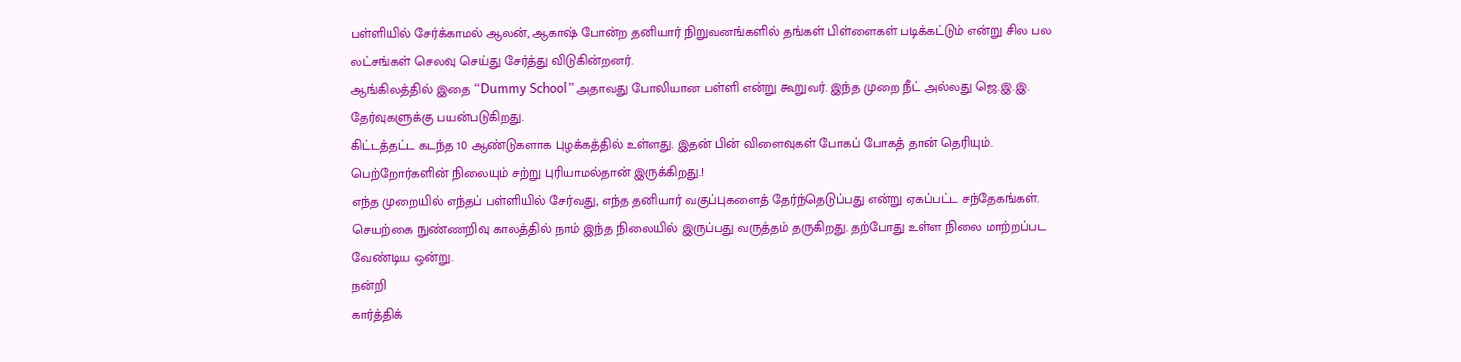பள்ளியில் சேர்க்காமல் ஆலன், ஆகாஷ் போன்ற தனியார் நிறுவனங்களில் தங்கள் பிள்ளைகள் படிக்கட்டும் என்று சில பல லட்சங்கள் செலவு செய்து சேர்த்து விடுகின்றனர்.
ஆங்கிலத்தில் இதை “Dummy School” அதாவது போலியான பள்ளி என்று கூறுவர். இந்த முறை நீட் அல்லது ஜெ.இ.இ. தேர்வுகளுக்கு பயன்படுகிறது.
கிட்டத்தட்ட கடந்த 10 ஆண்டுகளாக புழக்கத்தில் உள்ளது. இதன் பின் விளைவுகள் போகப் போகத் தான் தெரியும்.
பெற்றோர்களின் நிலையும் சற்று புரியாமல்தான் இருக்கிறது.!
எந்த முறையில் எந்தப் பள்ளியில் சேர்வது, எந்த தனியார் வகுப்புகளைத் தேர்ந்தெடுப்பது என்று ஏகப்பட்ட சந்தேகங்கள்.
செயற்கை நுண்ணறிவு காலத்தில் நாம் இந்த நிலையில் இருப்பது வருத்தம் தருகிறது. தற்போது உள்ள நிலை மாற்றப்பட வேண்டிய ஒன்று.
நன்றி
கார்த்திக்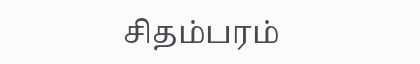சிதம்பரம்